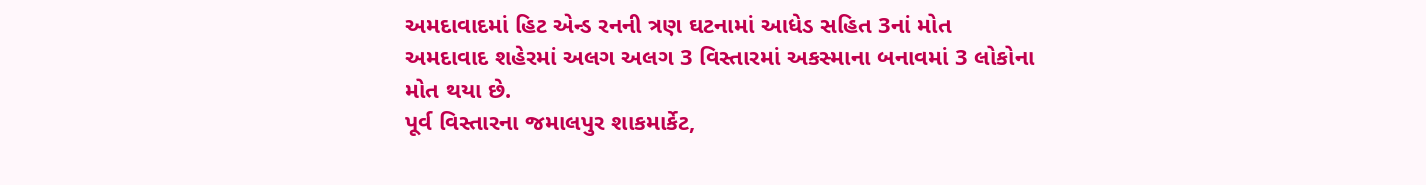અમદાવાદમાં હિટ એન્ડ રનની ત્રણ ઘટનામાં આધેડ સહિત 3નાં મોત
અમદાવાદ શહેરમાં અલગ અલગ 3 વિસ્તારમાં અકસ્માના બનાવમાં 3 લોકોના મોત થયા છે.
પૂર્વ વિસ્તારના જમાલપુર શાકમાર્કેટ,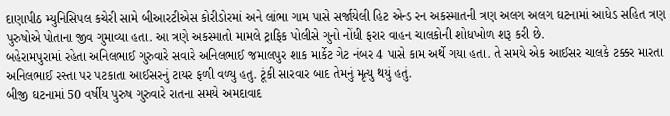દાણાપીઠ મ્યુનિસિપલ કચેરી સામે બીઆરટીએસ કોરીડોરમાં અને લાંભા ગામ પાસે સર્જાયેલી હિટ એન્ડ રન અકસ્માતની ત્રણ અલગ અલગ ઘટનામાં આધેડ સહિત ત્રણ પુરુષોએ પોતાના જીવ ગુમાવ્યા હતા. આ ત્રણે અકસ્માતો મામલે ટ્રાફિક પોલીસે ગુનો નોંધી ફરાર વાહન ચાલકોની શોધખોળ શરૂ કરી છે.
બહેરામપુરામાં રહેતા અનિલભાઈ ગુરુવારે સવારે અનિલભાઈ જમાલપુર શાક માર્કેટ ગેટ નંબર 4 પાસે કામ અર્થે ગયા હતા. તે સમયે એક આઈસર ચાલકે ટક્કર મારતા અનિલભાઈ રસ્તા પર પટકાતા આઈસરનું ટાયર ફળી વળ્યુ હતુ. ટૂંકી સારવાર બાદ તેમનું મૃત્યુ થયું હતું.
બીજી ઘટનામાં 50 વર્ષીય પુરુષ ગુરુવારે રાતના સમયે અમદાવાદ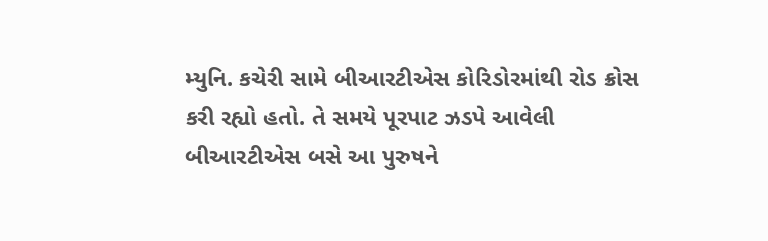મ્યુનિ. કચેરી સામે બીઆરટીએસ કોરિડોરમાંથી રોડ ક્રોસ કરી રહ્યો હતો. તે સમયે પૂરપાટ ઝડપે આવેલી બીઆરટીએસ બસે આ પુરુષને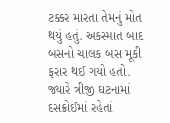ટક્કર મારતા તેમનું મોત થયું હતું. અકસ્માત બાદ બસનો ચાલક બસ મૂકી ફરાર થઈ ગયો હતો.
જ્યારે ત્રીજી ઘટનામાં દસક્રોઈમાં રહેતાં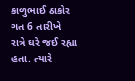કાળુભાઈ ઠાકોર ગત 6 તારીખે રાત્રે ઘરે જઈ રહ્યા હતા. ત્યારે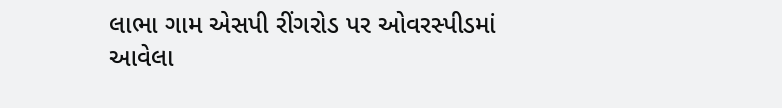લાભા ગામ એસપી રીંગરોડ પર ઓવરસ્પીડમાં આવેલા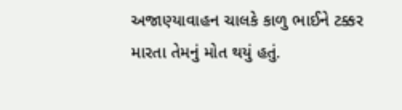અજાણ્યાવાહન ચાલકે કાળુ ભાઈને ટક્કર મારતા તેમનું મોત થયું હતું.